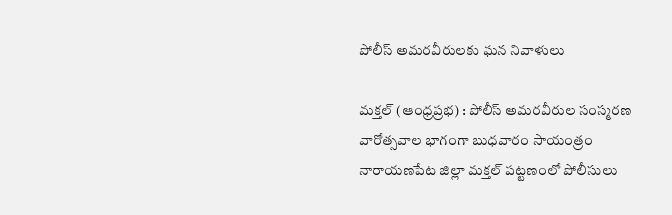పోలీస్ అమరవీరులకు ఘన నివాళులు

మక్తల్ (ఆంధ్రప్రభ) : పోలీస్ అమరవీరుల సంస్మరణ వారోత్సవాల భాగంగా బుధవారం సాయంత్రం నారాయణపేట జిల్లా మక్తల్ పట్టణంలో పోలీసులు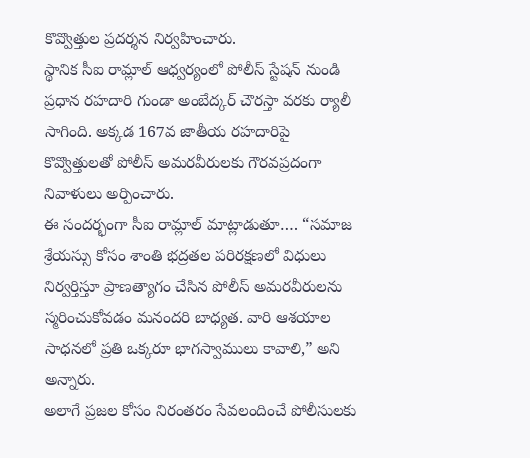కొవ్వొత్తుల ప్రదర్శన నిర్వహించారు.
స్థానిక సీఐ రామ్లాల్ ఆధ్వర్యంలో పోలీస్ స్టేషన్ నుండి ప్రధాన రహదారి గుండా అంబేద్కర్ చౌరస్తా వరకు ర్యాలీ సాగింది. అక్కడ 167వ జాతీయ రహదారిపై కొవ్వొత్తులతో పోలీస్ అమరవీరులకు గౌరవప్రదంగా నివాళులు అర్పించారు.
ఈ సందర్భంగా సీఐ రామ్లాల్ మాట్లాడుతూ…. “సమాజ శ్రేయస్సు కోసం శాంతి భద్రతల పరిరక్షణలో విధులు నిర్వర్తిస్తూ ప్రాణత్యాగం చేసిన పోలీస్ అమరవీరులను స్మరించుకోవడం మనందరి బాధ్యత. వారి ఆశయాల సాధనలో ప్రతి ఒక్కరూ భాగస్వాములు కావాలి,” అని అన్నారు.
అలాగే ప్రజల కోసం నిరంతరం సేవలందించే పోలీసులకు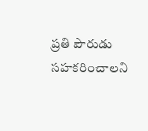ప్రతి పౌరుడు సహకరించాలని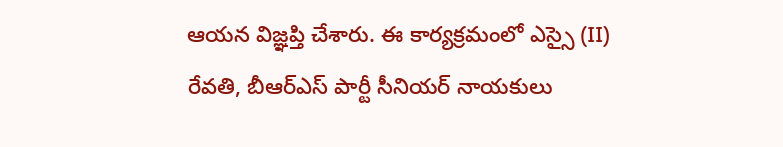ఆయన విజ్ఞప్తి చేశారు. ఈ కార్యక్రమంలో ఎస్సై (II) రేవతి, బీఆర్ఎస్ పార్టీ సీనియర్ నాయకులు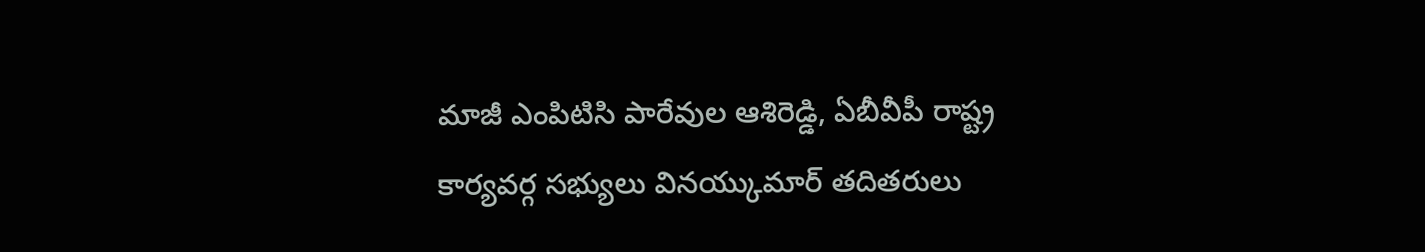మాజీ ఎంపిటిసి పారేవుల ఆశిరెడ్డి, ఏబీవీపీ రాష్ట్ర కార్యవర్గ సభ్యులు వినయ్కుమార్ తదితరులు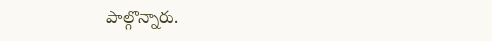పాల్గొన్నారు.